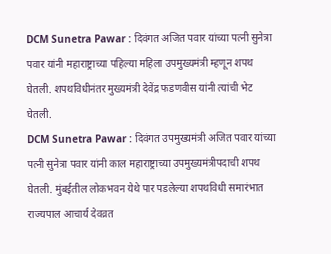DCM Sunetra Pawar : दिवंगत अजित पवार यांच्या पत्नी सुनेत्रा पवार यांनी महाराष्ट्राच्या पहिल्या महिला उपमुख्यमंत्री म्हणून शपथ घेतली. शपथविधीनंतर मुख्यमंत्री देवेंद्र फडणवीस यांनी त्यांची भेट घेतली.
DCM Sunetra Pawar : दिवंगत उपमुख्यमंत्री अजित पवार यांच्या पत्नी सुनेत्रा पवार यांनी काल महाराष्ट्राच्या उपमुख्यमंत्रीपदाची शपथ घेतली. मुंबईतील लोकभवन येथे पार पडलेल्या शपथविधी समारंभात राज्यपाल आचार्य देवव्रत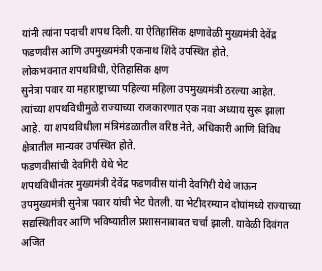यांनी त्यांना पदाची शपथ दिली. या ऐतिहासिक क्षणावेळी मुख्यमंत्री देवेंद्र फडणवीस आणि उपमुख्यमंत्री एकनाथ शिंदे उपस्थित होते.
लोकभवनात शपथविधी, ऐतिहासिक क्षण
सुनेत्रा पवार या महाराष्ट्राच्या पहिल्या महिला उपमुख्यमंत्री ठरल्या आहेत. त्यांच्या शपथविधीमुळे राज्याच्या राजकारणात एक नवा अध्याय सुरू झाला आहे. या शपथविधीला मंत्रिमंडळातील वरिष्ठ नेते, अधिकारी आणि विविध क्षेत्रातील मान्यवर उपस्थित होते.
फडणवीसांची देवगिरी येथे भेट
शपथविधीनंतर मुख्यमंत्री देवेंद्र फडणवीस यांनी देवगिरी येथे जाऊन उपमुख्यमंत्री सुनेत्रा पवार यांची भेट घेतली. या भेटीदरम्यान दोघांमध्ये राज्याच्या सद्यस्थितीवर आणि भविष्यातील प्रशासनाबाबत चर्चा झाली. यावेळी दिवंगत अजित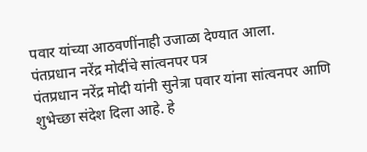पवार यांच्या आठवणींनाही उजाळा देण्यात आला.
पंतप्रधान नरेंद्र मोदींचे सांत्वनपर पत्र
पंतप्रधान नरेंद्र मोदी यांनी सुनेत्रा पवार यांना सांत्वनपर आणि शुभेच्छा संदेश दिला आहे. हे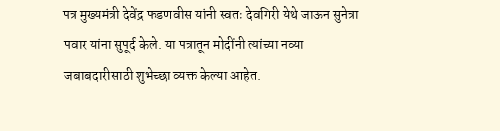पत्र मुख्यमंत्री देवेंद्र फडणवीस यांनी स्वतः देवगिरी येथे जाऊन सुनेत्रा पवार यांना सुपूर्द केले. या पत्रातून मोदींनी त्यांच्या नव्या जबाबदारीसाठी शुभेच्छा व्यक्त केल्या आहेत.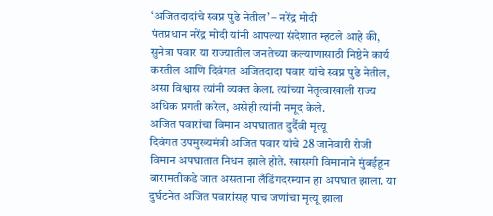‘अजितदादांचे स्वप्न पुढे नेतील’ – नरेंद्र मोदी
पंतप्रधान नरेंद्र मोदी यांनी आपल्या संदेशात म्हटले आहे की, सुनेत्रा पवार या राज्यातील जनतेच्या कल्याणासाठी निष्ठेने कार्य करतील आणि दिवंगत अजितदादा पवार यांचे स्वप्न पुढे नेतील, असा विश्वास त्यांनी व्यक्त केला. त्यांच्या नेतृत्वाखाली राज्य अधिक प्रगती करेल, असेही त्यांनी नमूद केले.
अजित पवारांचा विमान अपघातात दुर्दैवी मृत्यू
दिवंगत उपमुख्यमंत्री अजित पवार यांचे 28 जानेवारी रोजी विमान अपघातात निधन झाले होते. खासगी विमानाने मुंबईहून बारामतीकडे जात असताना लँडिंगदरम्यान हा अपघात झाला. या दुर्घटनेत अजित पवारांसह पाच जणांचा मृत्यू झाला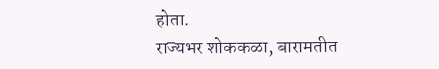होता.
राज्यभर शोककळा, बारामतीत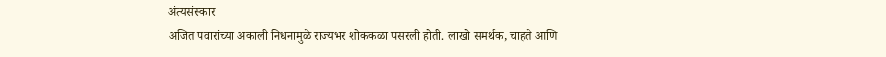अंत्यसंस्कार
अजित पवारांच्या अकाली निधनामुळे राज्यभर शोककळा पसरली होती. लाखो समर्थक, चाहते आणि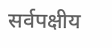सर्वपक्षीय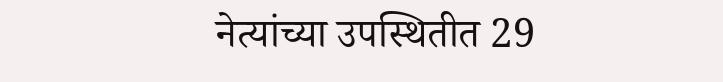नेत्यांच्या उपस्थितीत 29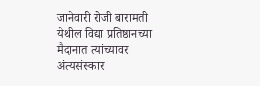जानेवारी रोजी बारामती येथील विद्या प्रतिष्ठानच्या मैदानात त्यांच्यावर अंत्यसंस्कार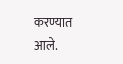करण्यात आले.